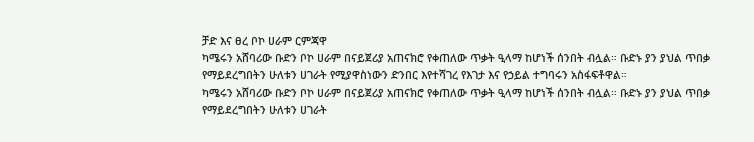ቻድ እና ፀረ ቦኮ ሀራም ርምጃዋ
ካሜሩን አሸባሪው ቡድን ቦኮ ሀራም በናይጀሪያ አጠናክሮ የቀጠለው ጥቃት ዒላማ ከሆነች ሰንበት ብሏል። ቡድኑ ያን ያህል ጥበቃ የማይደረግበትን ሁለቱን ሀገራት የሚያዋስነውን ድንበር እየተሻገረ የእገታ እና የኃይል ተግባሩን አስፋፍቶዋል።
ካሜሩን አሸባሪው ቡድን ቦኮ ሀራም በናይጀሪያ አጠናክሮ የቀጠለው ጥቃት ዒላማ ከሆነች ሰንበት ብሏል። ቡድኑ ያን ያህል ጥበቃ የማይደረግበትን ሁለቱን ሀገራት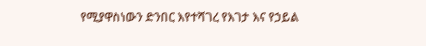የሚያዋስነውን ድንበር እየተሻገረ የእገታ እና የኃይል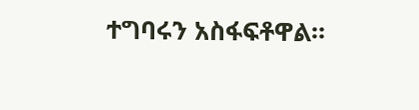ተግባሩን አስፋፍቶዋል።